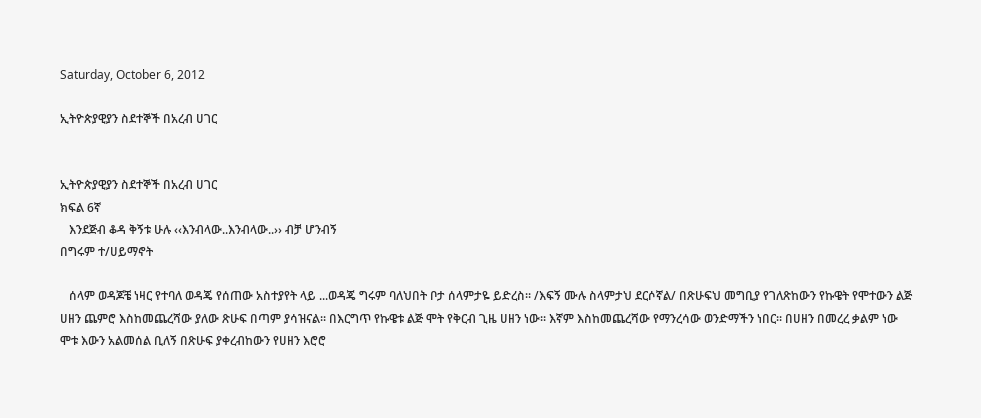Saturday, October 6, 2012

ኢትዮጵያዊያን ስደተኞች በአረብ ሀገር


ኢትዮጵያዊያን ስደተኞች በአረብ ሀገር
ክፍል 6ኛ
   እንደጅብ ቆዳ ቅኝቱ ሁሉ ‹‹እንብላው..እንብላው..›› ብቻ ሆንብኝ
በግሩም ተ/ሀይማኖት

   ሰላም ወዳጆቼ ነዛር የተባለ ወዳጄ የሰጠው አስተያየት ላይ ...ወዳጄ ግሩም ባለህበት ቦታ ሰላምታዬ ይድረስ፡፡ /እፍኝ ሙሉ ስላምታህ ደርሶኛል/ በጽሁፍህ መግቢያ የገለጽከውን የኩዌት የሞተውን ልጅ ሀዘን ጨምሮ እስከመጨረሻው ያለው ጽሁፍ በጣም ያሳዝናል፡፡ በእርግጥ የኩዌቱ ልጅ ሞት የቅርብ ጊዜ ሀዘን ነው፡፡ እኛም እስከመጨረሻው የማንረሳው ወንድማችን ነበር፡፡ በሀዘን በመረረ ቃልም ነው ሞቱ እውን አልመሰል ቢለኝ በጽሁፍ ያቀረብከውን የሀዘን እሮሮ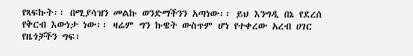የጻፍኩት፡፡ በሚያሳዝን መልኩ ወንድማችንን አጣነው፡፡ ይህ እንግዲ በኔ የደረሰ የቅርብ እውነታ ነው፡፡ ዛሬም ግን ኩዌት ውስጥም ሆነ የተቀረው አረብ ሀገር የዜጎቻችን ግፍ፣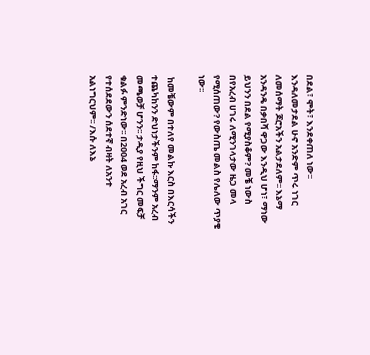በደል፣ ሞት፣ እንደቀጠለ ነው፡፡ እንዳለመታደል ሁኖ አንድም ጥሩ ነገር ለመሰማት ጆሮአችን አልታደለም፡፡ እኔማ አንዳንዴ በቃበሻ ዋጋው እንዲህ ሆነ፣ ማነው ይህንን በደል የሚያስቆም? መቼ ነውስ በየአረብ ሀገሩ ለሚንገላታው ዜጋ መላ የሚሰጠው? የውስጤ መልስ የሌለው ጥያቄ ነው፡፡

 ከመቼውም በተለየ መልኩ እርስ በእርሳችን ተጨካከንን ድህነታችንም ከፋ፡፡ማንም አረብ መጫወቻ ሆንን፡፡ ታዲያ የዚህ ችግር መፍቻ ቁልፉ ምንድነው፡፡ በ2004 ወደ አረብ አገር የተሰደደውን ሰደተኛ ብዛት ለአንተ አልነግርህም፡፡ /እሱ ለእኔ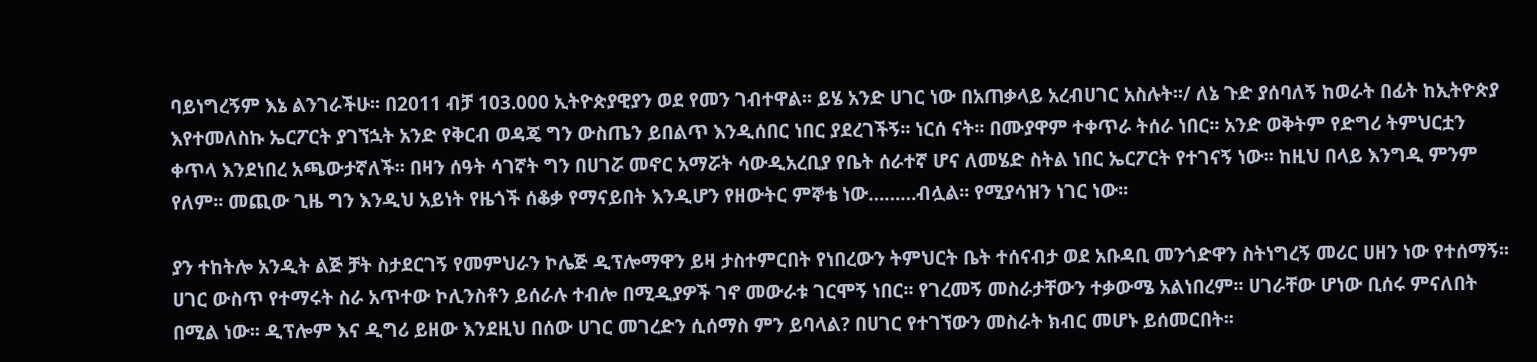ባይነግረኝም እኔ ልንገራችሁ፡፡ በ2011 ብቻ 103.000 ኢትዮጵያዊያን ወደ የመን ገብተዋል፡፡ ይሄ አንድ ሀገር ነው በአጠቃላይ አረብሀገር አስሉት፡፡/ ለኔ ጉድ ያሰባለኝ ከወራት በፊት ከኢትዮጵያ እየተመለስኩ ኤርፖርት ያገኘኋት አንድ የቅርብ ወዳጄ ግን ውስጤን ይበልጥ እንዲሰበር ነበር ያደረገችኝ፡፡ ነርሰ ናት፡፡ በሙያዋም ተቀጥራ ትሰራ ነበር፡፡ አንድ ወቅትም የድግሪ ትምህርቷን ቀጥላ እንደነበረ አጫውታኛለች፡፡ በዛን ሰዓት ሳገኛት ግን በሀገሯ መኖር አማሯት ሳውዲአረቢያ የቤት ሰራተኛ ሆና ለመሄድ ስትል ነበር ኤርፖርት የተገናኝ ነው፡፡ ከዚህ በላይ እንግዲ ምንም የለም፡፡ መጪው ጊዜ ግን እንዲህ አይነት የዜጎች ሰቆቃ የማናይበት እንዲሆን የዘውትር ምኞቴ ነው………ብሏል፡፡ የሚያሳዝን ነገር ነው፡፡

ያን ተከትሎ አንዲት ልጅ ቻት ስታደርገኝ የመምህራን ኮሌጅ ዲፕሎማዋን ይዛ ታስተምርበት የነበረውን ትምህርት ቤት ተሰናብታ ወደ አቡዳቢ መንጎድዋን ስትነግረኝ መሪር ሀዘን ነው የተሰማኝ፡፡ ሀገር ውስጥ የተማሩት ስራ አጥተው ኮሊንስቶን ይሰራሉ ተብሎ በሚዲያዎች ገኖ መውራቱ ገርሞኝ ነበር፡፡ የገረመኝ መስራታቸውን ተቃውሜ አልነበረም፡፡ ሀገራቸው ሆነው ቢሰሩ ምናለበት በሚል ነው፡፡ ዲፕሎም እና ዲግሪ ይዘው እንደዚህ በሰው ሀገር መገረድን ሲሰማስ ምን ይባላል? በሀገር የተገኘውን መስራት ክብር መሆኑ ይሰመርበት፡፡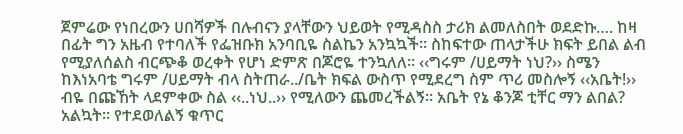ጀምሬው የነበረውን ሀበሻዎች በሉብናን ያላቸውን ህይወት የሚዳስስ ታሪክ ልመለስበት ወደድኩ…. ከዛ በፊት ግን አዜብ የተባለች የፌዝቡክ አንባቢዬ ስልኬን አንኳኳች፡፡ ስከፍተው ጠላታችሁ ክፍት ይበል ልብ የሚያለሰልስ ብርጭቆ ወረቀት የሆነ ድምጽ በጆሮዬ ተንኳለለ፡፡ ‹‹ግሩም /ሀይማት ነህ?›› ስሜን ከእነአባቴ ግሩም /ሀይማት ብላ ስትጠራ../ቤት ክፍል ውስጥ የሚደረግ ስም ጥሪ መስሎኝ ‹‹አቤት!›› ብዬ በጩኸት ላደምቀው ስል ‹‹..ነህ..›› የሚለውን ጨመረችልኝ፡፡ አቤት የኔ ቆንጆ ቲቸር ማን ልበል? አልኳት፡፡ የተደወለልኝ ቁጥር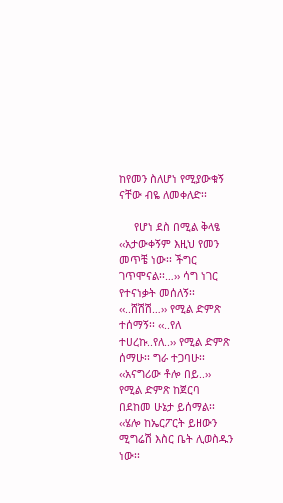ከየመን ስለሆነ የሚያውቁኝ ናቸው ብዬ ለመቀለድ፡፡

     የሆነ ደስ በሚል ቅላፄ ‹‹አታውቀኝም እዚህ የመን መጥቼ ነው፡፡ ችግር ገጥሞናል፡፡…›› ሳግ ነገር የተናነቃት መሰለኝ፡፡ ‹‹..ሸሽሽ…›› የሚል ድምጽ ተሰማኝ፡፡ ‹‹..የለ ተሀረኩ..የለ..›› የሚል ድምጽ ሰማሁ፡፡ ግራ ተጋባሁ፡፡ ‹‹አናግሪው ቶሎ በይ..›› የሚል ድምጽ ከጀርባ በደከመ ሁኔታ ይሰማል፡፡ ‹‹ሄሎ ከኤርፖርት ይዘውን ሚግሬሽ እስር ቤት ሊወስዱን ነው፡፡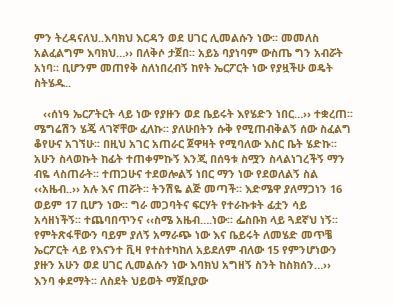ምን ትረዳናለህ..እባክህ እርዳን ወደ ሀገር ሊመልሱን ነው፡፡ መመለስ አልፈልግም እባክህ…›› በለቅሶ ታጀበ፡፡ አይኔ ባያነባም ውስጤ ግን አብሯት አነባ፡፡ ቢሆንም መጠየቅ ስለነበረብኝ ከየት ኤርፖርት ነው የያዟችሁ ወዴት ስትሄዱ..

   ‹‹ሰነዓ ኤርፖትርት ላይ ነው የያዙን ወደ ቤይሩት እየሄድን ነበር…›› ተቋረጠ፡፡ ሜግሬሽን ሄጄ ላገኛቸው ፈለኩ፡፡ ያለሁበትን ሱቅ የሚጠብቅልኝ ሰው ስፈልግ ቆየሁና አገኘሁ፡፡ በዚህ አገር አጠራር ጀዋዛት የሚባለው እስር ቤት ሄድኩ፡፡ አሁን ስላወኩት ከፊት ተጠቀምኩኝ እንጂ በሰዓቱ ስሟን ስላልነገረችኝ ማን ብዬ ላስጠራት፡፡ ተጠጋሁና ተደወሎልኝ ነበር ማን ነው የደወለልኝ ስል ‹‹አዜብ..›› አሉ እና ጠሯት፡፡ ትንሽዬ ልጅ መጣች፡፡ እድሜዋ ያለማጋነን 16 ወይም 17 ቢሆን ነው፡፡ ግራ መጋባትና ፍርሃት የተራኩቱት ፊቷን ሳይ አሳዘነችኝ፡፡ ተጨባበጥንና ‹‹ስሜ አዜብ….ነው፡፡ ፌስቡክ ላይ ጓደኛህ ነኝ፡፡ የምትጽፋቸውን ባይም ያለኝ አማራጭ ነው እና ቤይሩት ለመሄድ መጥቼ ኤርፖርት ላይ የእናንተ ቪዛ የተስተካከለ አይደለም ብለው 15 የምንሆነውን ያዙን አሁን ወደ ሀገር ሊመልሱን ነው እባክህ አግዘኝ ስንት ከስክሰን…›› እንባ ቀደማት፡፡ ለስደት ህይወት ማጀቢያው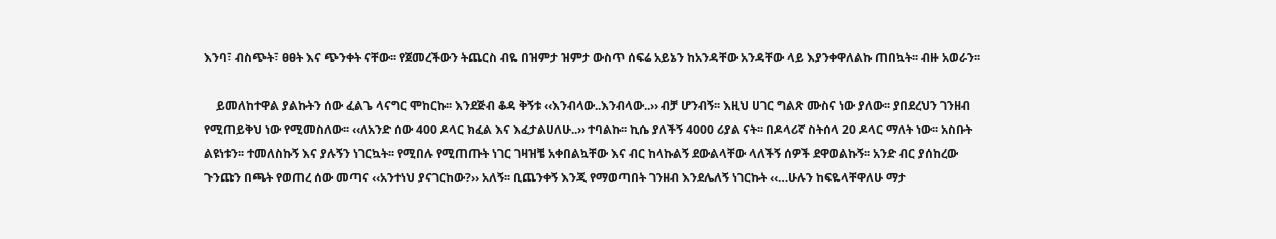እንባ፣ ብስጭት፣ ፀፀት እና ጭንቀት ናቸው፡፡ የጀመረችውን ትጨርስ ብዬ በዝምታ ዝምታ ውስጥ ሰፍሬ አይኔን ከአንዳቸው አንዳቸው ላይ እያንቀዋለልኩ ጠበኳት፡፡ ብዙ አወራን፡፡

    ይመለከተዋል ያልኩትን ሰው ፈልጌ ላናግር ሞከርኩ፡፡ እንደጅብ ቆዳ ቅኝቱ ‹‹እንብላው..እንብላው..›› ብቻ ሆንብኝ፡፡ እዚህ ሀገር ግልጽ ሙስና ነው ያለው፡፡ ያበደረህን ገንዘብ የሚጠይቅህ ነው የሚመስለው፡፡ ‹‹ለአንድ ሰው 400 ዶላር ክፈል እና እፈታልሀለሁ..›› ተባልኩ፡፡ ኪሴ ያለችኝ 4000 ሪያል ናት፡፡ በዶላሪኛ ስትሰላ 20 ዶላር ማለት ነው፡፡ አስቡት ልዩነቱን፡፡ ተመለስኩኝ እና ያሉኝን ነገርኳት፡፡ የሚበሉ የሚጠጡት ነገር ገዛዝቼ አቀበልኳቸው እና ብር ከላኩልኝ ደውልላቸው ላለችኝ ሰዎች ደዋወልኩኝ፡፡ አንድ ብር ያሰከረው ጉንጩን በጫት የወጠረ ሰው መጣና ‹‹አንተነህ ያናገርከው?›› አለኝ፡፡ ቢጨንቀኝ እንጂ የማወጣበት ገንዘብ እንደሌለኝ ነገርኩት ‹‹…ሁሉን ከፍዬላቸዋለሁ ማታ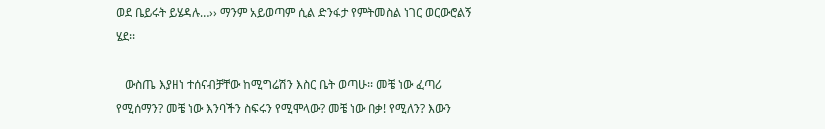ወደ ቤይሩት ይሄዳሉ…›› ማንም አይወጣም ሲል ድንፋታ የምትመስል ነገር ወርውሮልኝ ሄደ፡፡

   ውስጤ እያዘነ ተሰናብቻቸው ከሚግሬሽን እስር ቤት ወጣሁ፡፡ መቼ ነው ፈጣሪ የሚሰማን? መቼ ነው እንባችን ስፍሩን የሚሞላው? መቼ ነው በቃ! የሚለን? እውን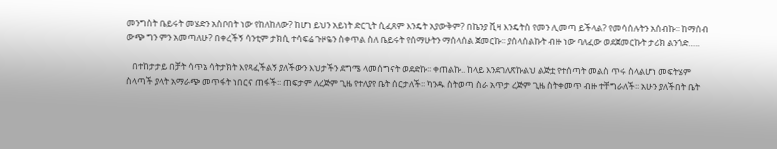መንግስት ቤይሩት መሄድን አስቦበት ነው የከለከለው? ከሆነ ይህን አይነት ድርጊት ሲፈጸም እንዴት አያውቅም? በኬንያ ቪዛ እንዴትስ የመን ሊመጣ ይችላል? የመሳሰሉትን አሰብኩ፡፡ ከማሰብ ውጭ ግን ምን አመጣለሁ? በቀረችኝ ሳንቲም ታክሲ ተሳፍሬ ጉዞዬን ስቀጥል ስለ ቤይሩት የሰማሁትን ማሰላሰል ጀመርኩ፡፡ ያሰላሰልኩት ብዙ ነው ባለፈው ወደጀመርኩት ታሪክ ልንጎድ…..

   በተከታታይ በቻት ሳጥኔ ሳትታክት እየጻፈችልኝ ያለችውን እህታችን ደግሜ ላመሰግናት ወደድኩ፡፡ ቀጠልኩ.. ከላይ እንደገለጽኩልህ ልጅቷ የተሰጣት መልስ ጥሩ ስላልሆነ መፍትሄም ስላጣች ያላት አማራጭ መጥፋት ነበርና ጠፋች፡፡ ጠፍታም ለረጅም ጊዜ የተለያየ ቤት ሰርታለች፡፡ ካንዱ ስትወጣ ስራ አጥታ ረጅም ጊዜ ስትቀመጥ ብዙ ተቸግራለች፡፡ አሁን ያለችበት ቤት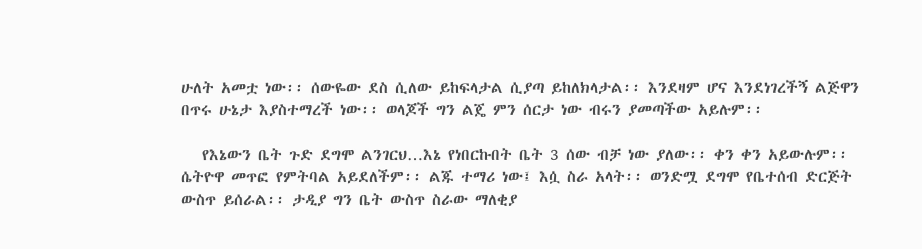ሁለት አመቷ ነው፡፡ ሰውዬው ደስ ሲለው ይከፍላታል ሲያጣ ይከለክላታል፡፡ እንደዛም ሆና እንደነገረችኝ ልጅዋን በጥሩ ሁኔታ እያስተማረች ነው፡፡ ወላጆች ግን ልጄ ምን ሰርታ ነው ብሩን ያመጣችው አይሉም፡፡

   የእኔውን ቤት ጉድ ደግሞ ልንገርህ…እኔ የነበርኩበት ቤት 3 ሰው ብቻ ነው ያለው፡፡ ቀን ቀን አይውሉም፡፡ ሴትዮዋ መጥፎ የምትባል አይደለችም፡፡ ልጁ ተማሪ ነው፤ እሷ ስራ አላት፡፡ ወንድሟ ደግሞ የቤተሰብ ድርጅት ውስጥ ይሰራል፡፡ ታዲያ ግን ቤት ውስጥ ስራው ማለቂያ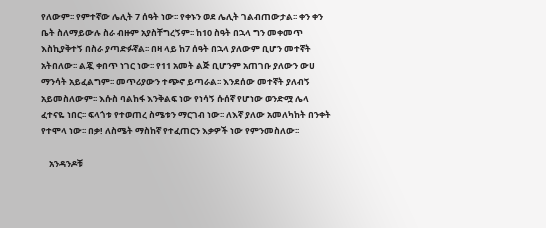የለውም፡፡ የምተኛው ሌሊት 7 ሰዓት ነው፡፡ የቀኑን ወደ ሌሊት ገልብጠውታል፡፡ ቀን ቀን ቤት ስለማይውሉ ስራ ብዙም አያስቸግረኝም፡፡ ከ10 ስዓት በኋላ ግን መቀመጥ እስኪያቅተኝ በስራ ያጣድፉኛል፡፡ በዛ ላይ ከ7 ሰዓት በኋላ ያለውም ቢሆን መተኛት አትበለው፡፡ ልጇ ቀበጥ ነገር ነው፡፡ የ11 አመት ልጅ ቢሆንም አጠገቡ ያለውን ውሀ ማንሳት አይፈልግም፡፡ መጥሪያውን ተጭኖ ይጣራል፡፡ እንደሰው መተኛት ያለብኝ አይመስለውም፡፡ እሱስ ባልከፋ እንቅልፍ ነው የነሳኝ ሱሰኛ የሆነው ወንድሟ ሌላ ፈተናዬ ነበር፡፡ ፍላጎቱ የተወጠረ ስሜቱን ማርገብ ነው፡፡ ለእኛ ያለው አመለካከት በንቀት የተሞላ ነው፡፡ በቃ! ለስሜት ማስከኛ የተፈጠርን እቃዎች ነው የምንመስለው፡፡

    አንዳንዶቹ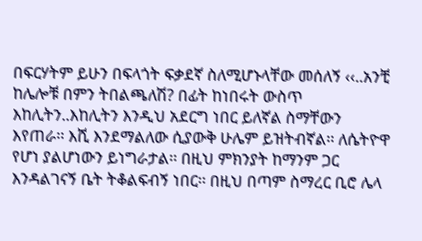በፍርሃትም ይሁን በፍላጎት ፍቃደኛ ስለሚሆኑላቸው መሰለኝ ‹‹..አንቺ ከሌሎቹ በምን ትበልጫለሽ? በፊት ከነበሩት ውስጥ እከሊትን..እከሊትን እንዲህ አደርግ ነበር ይለኛል ስማቸውን እየጠራ፡፡ እሺ እንደማልለው ሲያውቅ ሁሌም ይዝትብኛል፡፡ ለሴትዮዋ የሆነ ያልሆነውን ይነግራታል፡፡ በዚህ ምክንያት ከማንም ጋር እንዳልገናኝ ቤት ትቆልፍብኝ ነበር፡፡ በዚህ በጣም ስማረር ቢሮ ሌላ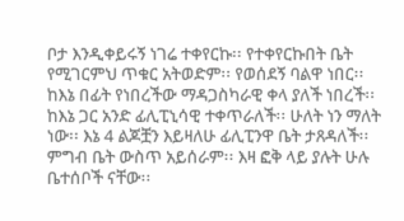ቦታ እንዲቀይሩኝ ነገሬ ተቀየርኩ፡፡ የተቀየርኩበት ቤት የሚገርምህ ጥቁር አትወድም፡፡ የወሰደኝ ባልዋ ነበር፡፡ ከእኔ በፊት የነበረችው ማዳጋስካራዊ ቀላ ያለች ነበረች፡፡ ከእኔ ጋር አንድ ፊሊፒኒሳዊ ተቀጥራለች፡፡ ሁለት ነን ማለት ነው፡፡ እኔ 4 ልጆቿን እይዛለሁ ፊሊፒንዋ ቤት ታጸዳለች፡፡ ምግብ ቤት ውስጥ አይሰራም፡፡ እዛ ፎቅ ላይ ያሉት ሁሉ ቤተሰቦች ናቸው፡፡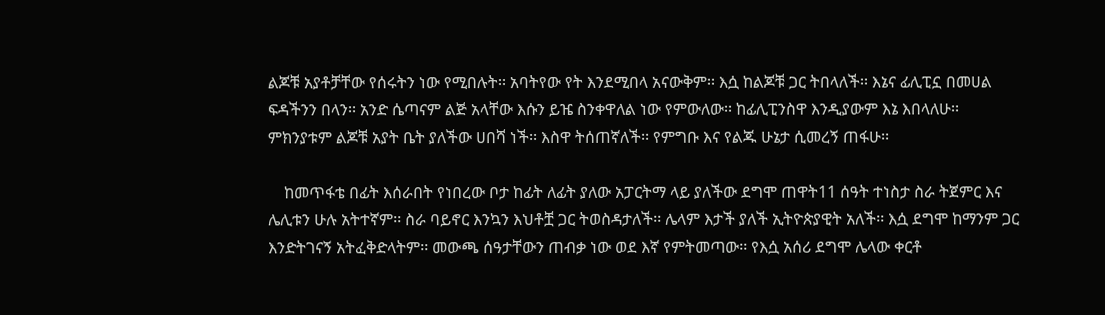ልጆቹ አያቶቻቸው የሰሩትን ነው የሚበሉት፡፡ አባትየው የት እንደሚበላ አናውቅም፡፡ እሷ ከልጆቹ ጋር ትበላለች፡፡ እኔና ፊሊፒኗ በመሀል ፍዳችንን በላን፡፡ አንድ ሴጣናም ልጅ አላቸው እሱን ይዤ ስንቀዋለል ነው የምውለው፡፡ ከፊሊፒንስዋ እንዲያውም እኔ እበላለሁ፡፡ ምክንያቱም ልጆቹ አያት ቤት ያለችው ሀበሻ ነች፡፡ እስዋ ትሰጠኛለች፡፡ የምግቡ እና የልጁ ሁኔታ ሲመረኝ ጠፋሁ፡፡

    ከመጥፋቴ በፊት እሰራበት የነበረው ቦታ ከፊት ለፊት ያለው አፓርትማ ላይ ያለችው ደግሞ ጠዋት11 ሰዓት ተነስታ ስራ ትጀምር እና ሌሊቱን ሁሉ አትተኛም፡፡ ስራ ባይኖር እንኳን እህቶቿ ጋር ትወስዳታለች፡፡ ሌላም እታች ያለች ኢትዮጵያዊት አለች፡፡ እሷ ደግሞ ከማንም ጋር እንድትገናኝ አትፈቅድላትም፡፡ መውጫ ሰዓታቸውን ጠብቃ ነው ወደ እኛ የምትመጣው፡፡ የእሷ አሰሪ ደግሞ ሌላው ቀርቶ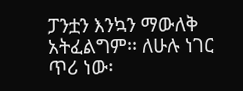ፓንቷን እንኳን ማውለቅ አትፈልግም፡፡ ለሁሉ ነገር ጥሪ ነው፡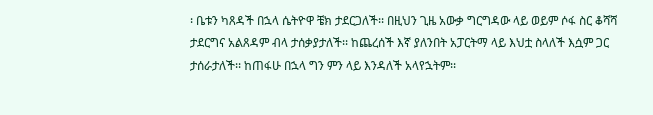፡ ቤቱን ካጸዳች በኋላ ሴትዮዋ ቼክ ታደርጋለች፡፡ በዚህን ጊዜ አውቃ ግርግዳው ላይ ወይም ሶፋ ስር ቆሻሻ ታደርግና አልጸዳም ብላ ታሰቃያታለች፡፡ ከጨረሰች እኛ ያለንበት አፓርትማ ላይ እህቷ ስላለች እሷም ጋር ታሰራታለች፡፡ ከጠፋሁ በኋላ ግን ምን ላይ እንዳለች አላየኋትም፡፡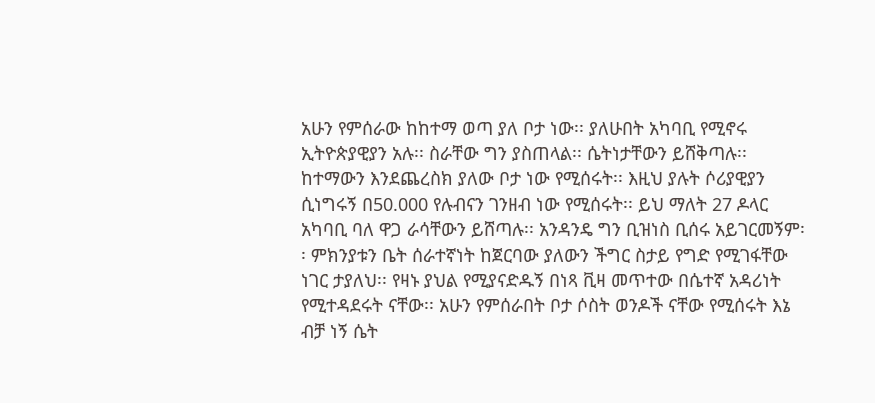አሁን የምሰራው ከከተማ ወጣ ያለ ቦታ ነው፡፡ ያለሁበት አካባቢ የሚኖሩ ኢትዮጵያዊያን አሉ፡፡ ስራቸው ግን ያስጠላል፡፡ ሴትነታቸውን ይሸቅጣሉ፡፡ ከተማውን እንደጨረስክ ያለው ቦታ ነው የሚሰሩት፡፡ እዚህ ያሉት ሶሪያዊያን ሲነግሩኝ በ50.000 የሉብናን ገንዘብ ነው የሚሰሩት፡፡ ይህ ማለት 27 ዶላር አካባቢ ባለ ዋጋ ራሳቸውን ይሸጣሉ፡፡ አንዳንዴ ግን ቢዝነስ ቢሰሩ አይገርመኝም፡፡ ምክንያቱን ቤት ሰራተኛነት ከጀርባው ያለውን ችግር ስታይ የግድ የሚገፋቸው ነገር ታያለህ፡፡ የዛኑ ያህል የሚያናድዱኝ በነጻ ቪዛ መጥተው በሴተኛ አዳሪነት የሚተዳደሩት ናቸው፡፡ አሁን የምሰራበት ቦታ ሶስት ወንዶች ናቸው የሚሰሩት እኔ ብቻ ነኝ ሴት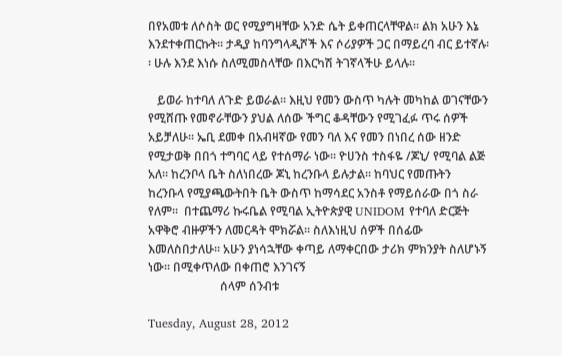በየአመቱ ለሶስት ወር የሚያግዛቸው አንድ ሴት ይቀጠርላቸዋል፡፡ ልክ አሁን እኔ እንደተቀጠርኩት፡፡ ታዲያ ከባንግላዲሾች እና ሶሪያዎች ጋር በማይረባ ብር ይተኛሉ፡፡ ሁሉ እንደ እነሱ ስለሚመስላቸው በእርካሽ ትገኛላችሁ ይላሉ፡፡

   ይወራ ከተባለ ለጉድ ይወራል፡፡ እዚህ የመን ውስጥ ካሉት መካከል ወገናቸውን የሚሸጡ የመኖራቸውን ያህል ለሰው ችግር ቆዳቸውን የሚገፈፉ ጥሩ ሰዎች አይቻለሁ፡፡ ኤቢ ደመቀ በአብዛኛው የመን ባለ እና የመን በነበረ ሰው ዘንድ የሚታወቅ በበጎ ተግባር ላይ የተሰማራ ነው፡፡ ዮሀንስ ተስፋዬ /ጆኒ/ የሚባል ልጅ አለ፡፡ ከረንቦላ ቤት ስለነበረው ጆኒ ከረንቡላ ይሉታል፡፡ ከባህር የመጡትን ከረንቡላ የሚያጫውትበት ቤት ውስጥ ከማሳደር አንስቶ የማይሰራው በጎ ስራ የለም፡፡  በተጨማሪ ኩሩቤል የሚባል ኢትዮጵያዊ UNIDOM የተባለ ድርጅት አዋቅሮ ብዙዎችን ለመርዳት ሞክሯል፡፡ ስለእነዚህ ሰዎች በሰፊው እመለስበታለሁ፡፡ አሁን ያነሳኋቸው ቀጣይ ለማቀርበው ታሪክ ምክንያት ስለሆኑኝ ነው፡፡ በሚቀጥለው በቀጠሮ እንገናኝ
                        ሰላም ሰንብቱ

Tuesday, August 28, 2012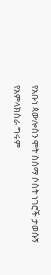የአቡነ ጳውሎስን ሞት ስሰማ ሶስት ነገሮች ታወሱኝ
የአምላክስራ ግሩም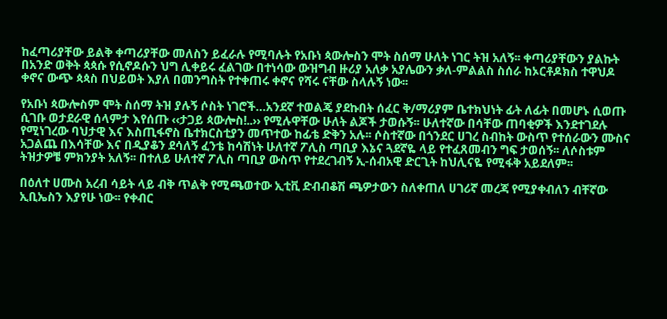ከፈጣሪያቸው ይልቅ ቀጣሪያቸው መለስን ይፈራሉ የሚባሉት የአቡነ ጳውሎስን ሞት ስሰማ ሁለት ነገር ትዝ አለኝ፡፡ ቀጣሪያቸውን ያልኩት በአንድ ወቅት ጳጳሱ የሲኖዶሱን ህግ ሊቀይሩ ፈልገው በተነሳው ውዝግብ ዙሪያ አለቃ አያሌውን ቃለ-ምልልስ ስሰራ ከኦርቶዶክስ ተዋህዶ ቀኖና ውጭ ጳጳስ በህይወት እያለ በመንግስት የተቀጠሩ ቀኖና የሻሩ ናቸው ስላሉኝ ነው፡፡

የአቡነ ጳውሎስም ሞት ስሰማ ትዝ ያሉኝ ሶስት ነገሮች…አንደኛ ተወልጄ ያደኩበት ሰፈር ቅ/ማሪያም ቤተክህነት ፊት ለፊት በመሆኑ ሲወጡ ሲገቡ ወታደራዊ ሰላምታ እየሰጡ ‹‹ታጋይ ጳውሎስ!..›› የሚሉዋቸው ሁለት ልጆች ታወሱኝ፡፡ ሁለተኛው በሳቸው ጠባቂዎች እንደተገደሉ የሚነገረው ባህታዊ እና እስጢፋኖስ ቤተክርስቲያን መጥተው ከፊቴ ድቅን አሉ፡፡ ሶስተኛው በጎንደር ሀገረ ስብከት ውስጥ የተሰራውን ሙስና አጋልጨ በእሳቸው እና በዲያቆን ደሳለኝ ፈንቴ ከሳሽነት ሁለተኛ ፖሊስ ጣቢያ እኔና ጓደኛዬ ላይ የተፈጸመብን ግፍ ታወሰኝ፡፡ ለሶስቱም ትዝታዎቼ ምክንያት አለኝ፡፡ በተለይ ሁለተኛ ፖሊስ ጣቢያ ውስጥ የተደረገብኝ ኢ-ሰብአዊ ድርጊት ከህሊናዬ የሚፋቅ አይደለም፡፡

በዕለተ ሀሙስ አረብ ሳይት ላይ ብቅ ጥልቅ የሚጫወተው ኢቲቪ ድብብቆሽ ጫዎታውን ስለቀጠለ ሀገሪኛ መረጃ የሚያቀብለን ብቸኛው ኢቢኤስን እያየሁ ነው፡፡ የቀብር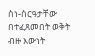ስነ-ስርዓታቸው በተፈጸመበት ወቅት ብዙ እውነት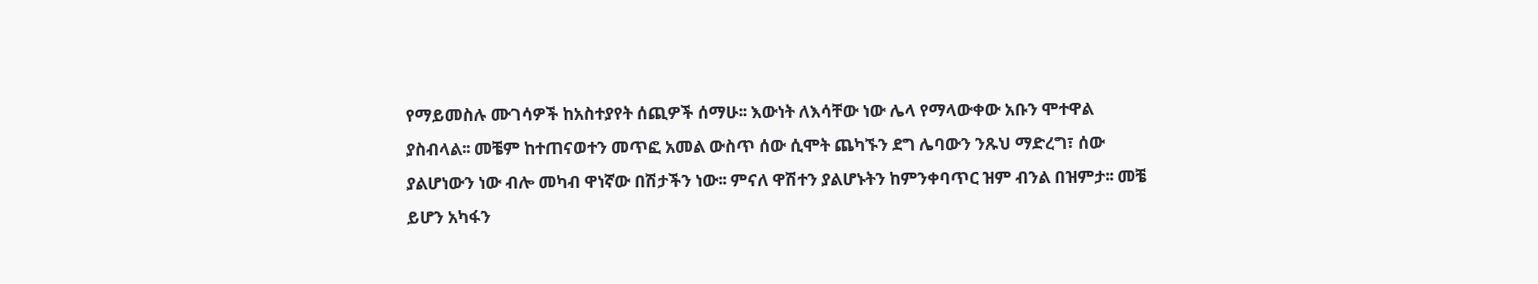የማይመስሉ ሙገሳዎች ከአስተያየት ሰጪዎች ሰማሁ፡፡ እውነት ለእሳቸው ነው ሌላ የማላውቀው አቡን ሞተዋል ያስብላል፡፡ መቼም ከተጠናወተን መጥፎ አመል ውስጥ ሰው ሲሞት ጨካኙን ደግ ሌባውን ንጹህ ማድረግ፣ ሰው ያልሆነውን ነው ብሎ መካብ ዋነኛው በሽታችን ነው፡፡ ምናለ ዋሽተን ያልሆኑትን ከምንቀባጥር ዝም ብንል በዝምታ፡፡ መቼ ይሆን አካፋን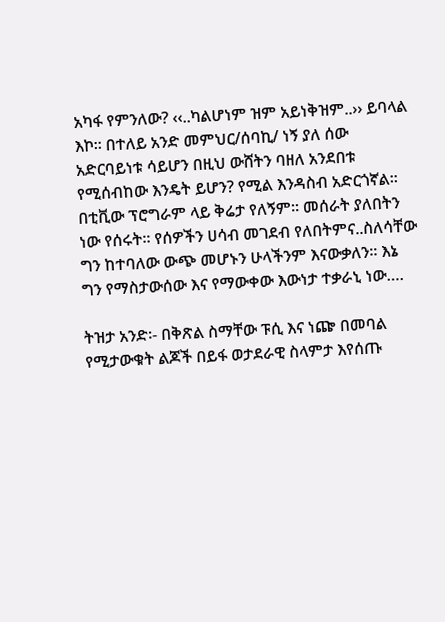አካፋ የምንለው? ‹‹..ካልሆነም ዝም አይነቅዝም..›› ይባላል እኮ፡፡ በተለይ አንድ መምህር/ሰባኪ/ ነኝ ያለ ሰው አድርባይነቱ ሳይሆን በዚህ ውሸትን ባዘለ አንደበቱ የሚሰብከው እንዴት ይሆን? የሚል እንዳስብ አድርጎኛል፡፡ በቲቪው ፕሮግራም ላይ ቅሬታ የለኝም፡፡ መሰራት ያለበትን ነው የሰሩት፡፡ የሰዎችን ሀሳብ መገደብ የለበትምና..ስለሳቸው ግን ከተባለው ውጭ መሆኑን ሁላችንም እናውቃለን፡፡ እኔ ግን የማስታውሰው እና የማውቀው እውነታ ተቃራኒ ነው….

ትዝታ አንድ፡- በቅጽል ስማቸው ፑሲ እና ነጬ በመባል የሚታውቁት ልጆች በይፋ ወታደራዊ ስላምታ እየሰጡ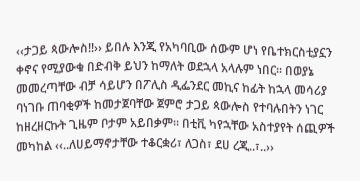‹‹ታጋይ ጳውሎስ!!›› ይበሉ እንጂ የአካባቢው ሰውም ሆነ የቤተክርስቲያኗን ቀኖና የሚያውቁ በድብቅ ይህን ከማለት ወደኋላ አላሉም ነበር፡፡ በወያኔ መመረጣቸው ብቻ ሳይሆን በፖሊስ ዲፌንደር መኪና ከፊት ከኋላ መሳሪያ ባነገቡ ጠባቂዎች ከመታጀባቸው ጀምሮ ታጋይ ጳውሎስ የተባሉበትን ነገር ከዘረዘርኩት ጊዜም ቦታም አይበቃም፡፡ በቲቪ ካየኋቸው አስተያየት ሰጪዎች መካከል ‹‹..ለሀይማኖታቸው ተቆርቋሪ፣ ለጋስ፣ ደሀ ረጂ..፣..››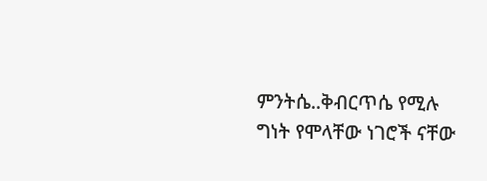ምንትሴ..ቅብርጥሴ የሚሉ ግነት የሞላቸው ነገሮች ናቸው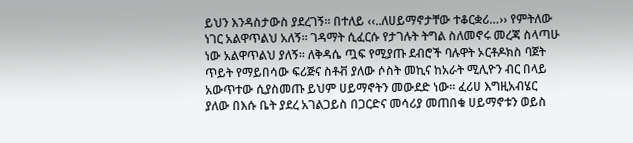ይህን እንዳስታውስ ያደረገኝ፡፡ በተለይ ‹‹..ለሀይማኖታቸው ተቆርቋሪ…›› የምትለው ነገር አልዋጥልህ አለኝ፡፡ ገዳማት ሲፈርሱ የታገሉት ትግል ስለመኖሩ መረጃ ስላጣሁ ነው አልዋጥልህ ያለኝ፡፡ ለቅዳሴ ጧፍ የሚያጡ ደብሮች ባሉዋት ኦርቶዶክስ ባጀት ጥይት የማይበሳው ፍሪጅና ስቶቭ ያለው ሶስት መኪና ከአራት ሚሊዮን ብር በላይ አውጥተው ሲያስመጡ ይህም ሀይማኖትን መውደድ ነው፡፡ ፈሪሀ እግዚአብሄር ያለው በእሱ ቤት ያደረ አገልጋይስ በጋርድና መሳሪያ መጠበቁ ሀይማኖቱን ወይስ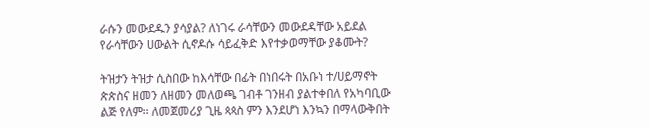ራሱን መውደዱን ያሳያል? ለነገሩ ራሳቸውን መውደዳቸው አይደል የራሳቸውን ሀውልት ሲኖዶሱ ሳይፈቅድ እየተቃወማቸው ያቆሙት?

ትዝታን ትዝታ ሲስበው ከእሳቸው በፊት በነበሩት በአቡነ ተ/ሀይማኖት ጵጵስና ዘመን ለዘመን መለወጫ ገብቶ ገንዘብ ያልተቀበለ የአካባቢው ልጅ የለም፡፡ ለመጀመሪያ ጊዜ ጳጳስ ምን እንደሆነ እንኳን በማላውቅበት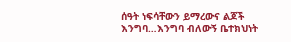ሰዓት ነፍሳቸውን ይማረውና ልጆች እንግባ…እንግባ ብለውኝ ቤተክህነት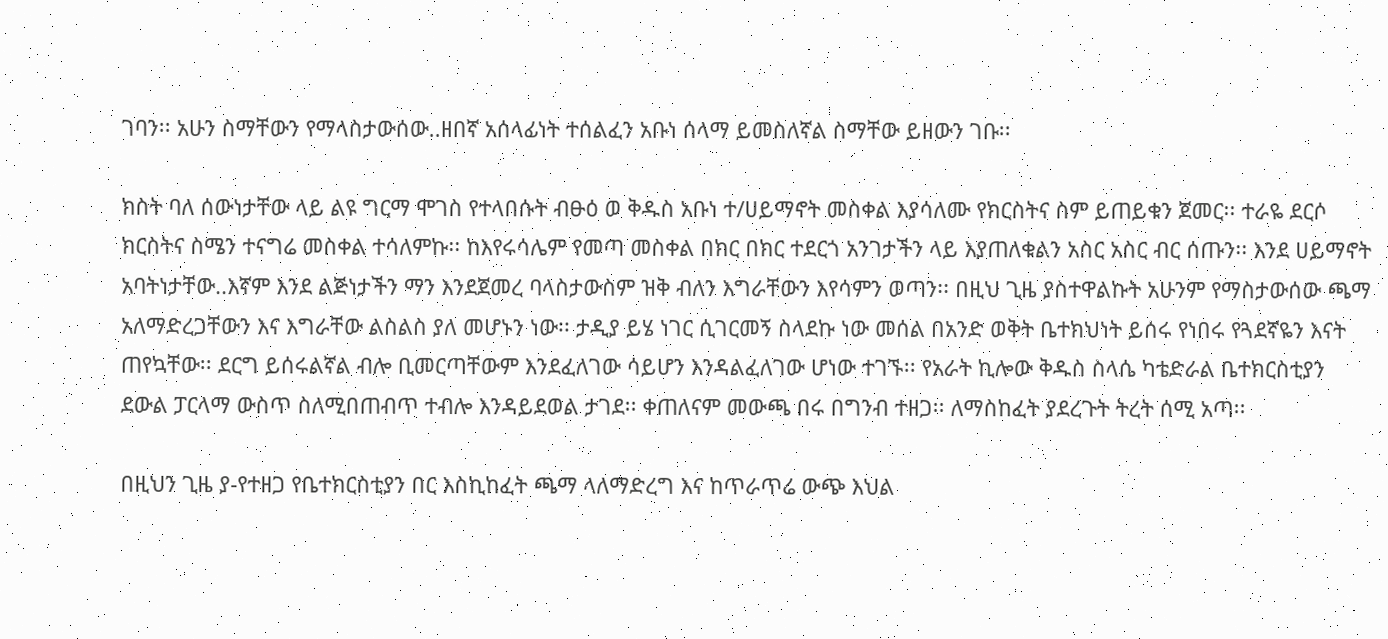ገባን፡፡ አሁን ስማቸውን የማላስታውሰው..ዘበኛ አሰላፊነት ተሰልፈን አቡነ ሰላማ ይመስለኛል ስማቸው ይዘውን ገቡ፡፡

ክስት ባለ ሰውነታቸው ላይ ልዩ ግርማ ሞገስ የተላበሱት ብፁዕ ወ ቅዱስ አቡነ ተ/ሀይማኖት መስቀል እያሳለሙ የክርስትና ስም ይጠይቁን ጀመር፡፡ ተራዬ ደርሶ ክርስትና ስሜን ተናግሬ መስቀል ተሳለምኩ፡፡ ከእየሩሳሌም የመጣ መስቀል በክር በክር ተደርጎ አንገታችን ላይ እያጠለቁልን አስር አስር ብር ሰጡን፡፡ እንደ ሀይማኖት አባትነታቸው..እኛም እንደ ልጅነታችን ማን እንደጀመረ ባላስታውስም ዝቅ ብለን እግራቸውን እየሳምን ወጣን፡፡ በዚህ ጊዜ ያስተዋልኩት አሁንም የማስታውሰው ጫማ አለማድረጋቸውን እና እግራቸው ልስልስ ያለ መሆኑን ነው፡፡ ታዲያ ይሄ ነገር ሲገርመኝ ስላደኩ ነው መሰል በአንድ ወቅት ቤተክህነት ይሰሩ የነበሩ የጓደኛዬን እናት ጠየኳቸው፡፡ ደርግ ይሰሩልኛል ብሎ ቢመርጣቸውም እንደፈለገው ሳይሆን እንዳልፈለገው ሆነው ተገኙ፡፡ የአራት ኪሎው ቅዱስ ስላሴ ካቴድራል ቤተክርስቲያን ደውል ፓርላማ ውስጥ ስለሚበጠብጥ ተብሎ እንዳይደወል ታገደ፡፡ ቀጠለናም መውጫ በሩ በግንብ ተዘጋ፡፡ ለማስከፈት ያደረጉት ትረት ሰሚ አጣ፡፡

በዚህን ጊዜ ያ-የተዘጋ የቤተክርስቲያን በር እስኪከፈት ጫማ ላለማድረግ እና ከጥራጥሬ ውጭ እህል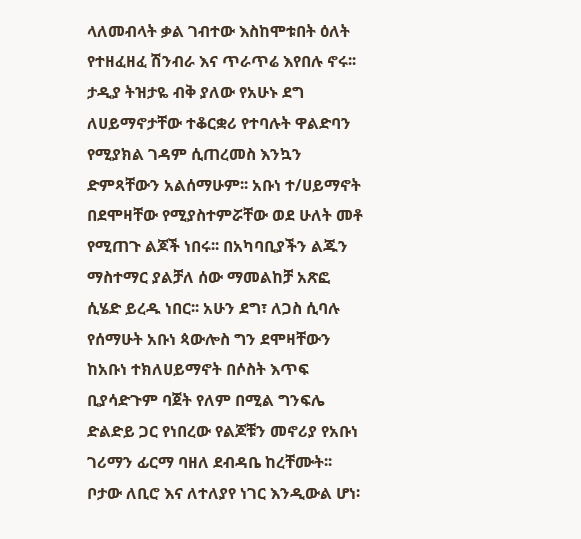ላለመብላት ቃል ገብተው እስከሞቱበት ዕለት የተዘፈዘፈ ሽንብራ እና ጥራጥሬ እየበሉ ኖሩ፡፡ ታዲያ ትዝታዬ ብቅ ያለው የአሁኑ ደግ ለሀይማኖታቸው ተቆርቋሪ የተባሉት ዋልድባን የሚያክል ገዳም ሲጠረመስ እንኳን ድምጻቸውን አልሰማሁም፡፡ አቡነ ተ/ሀይማኖት በደሞዛቸው የሚያስተምሯቸው ወደ ሁለት መቶ የሚጠጉ ልጆች ነበሩ፡፡ በአካባቢያችን ልጁን ማስተማር ያልቻለ ሰው ማመልከቻ አጽፎ ሲሄድ ይረዱ ነበር፡፡ አሁን ደግ፣ ለጋስ ሲባሉ የሰማሁት አቡነ ጳውሎስ ግን ደሞዛቸውን ከአቡነ ተክለሀይማኖት በሶስት እጥፍ ቢያሳድጉም ባጀት የለም በሚል ግንፍሌ ድልድይ ጋር የነበረው የልጆቹን መኖሪያ የአቡነ ገሪማን ፊርማ ባዘለ ደብዳቤ ከረቸሙት፡፡ ቦታው ለቢሮ እና ለተለያየ ነገር እንዲውል ሆነ፡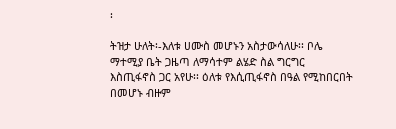፡

ትዝታ ሁለት፡-እለቱ ሀሙስ መሆኑን አስታውሳለሁ፡፡ ቦሌ ማተሚያ ቤት ጋዜጣ ለማሳተም ልሄድ ስል ግርግር እስጢፋኖስ ጋር አየሁ፡፡ ዕለቱ የእሲጢፋኖስ በዓል የሚከበርበት በመሆኑ ብዙም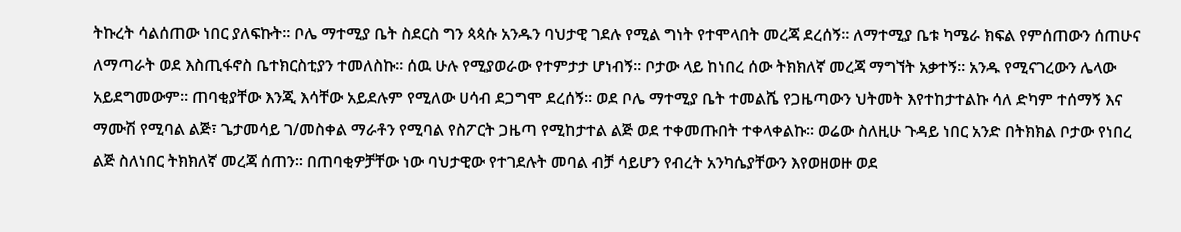ትኩረት ሳልሰጠው ነበር ያለፍኩት፡፡ ቦሌ ማተሚያ ቤት ስደርስ ግን ጳጳሱ አንዱን ባህታዊ ገደሉ የሚል ግነት የተሞላበት መረጃ ደረሰኝ፡፡ ለማተሚያ ቤቱ ካሜራ ክፍል የምሰጠውን ሰጠሁና ለማጣራት ወደ እስጢፋኖስ ቤተክርስቲያን ተመለስኩ፡፡ ሰዉ ሁሉ የሚያወራው የተምታታ ሆነብኝ፡፡ ቦታው ላይ ከነበረ ሰው ትክክለኛ መረጃ ማግኘት አቃተኝ፡፡ አንዱ የሚናገረውን ሌላው አይደግመውም፡፡ ጠባቂያቸው እንጂ እሳቸው አይደሉም የሚለው ሀሳብ ደጋግሞ ደረሰኝ፡፡ ወደ ቦሌ ማተሚያ ቤት ተመልሼ የጋዜጣውን ህትመት እየተከታተልኩ ሳለ ድካም ተሰማኝ እና ማሙሽ የሚባል ልጅ፣ ጌታመሳይ ገ/መስቀል ማራቶን የሚባል የስፖርት ጋዜጣ የሚከታተል ልጅ ወደ ተቀመጡበት ተቀላቀልኩ፡፡ ወሬው ስለዚሁ ጉዳይ ነበር አንድ በትክክል ቦታው የነበረ ልጅ ስለነበር ትክክለኛ መረጃ ሰጠን፡፡ በጠባቂዎቻቸው ነው ባህታዊው የተገደሉት መባል ብቻ ሳይሆን የብረት አንካሴያቸውን እየወዘወዙ ወደ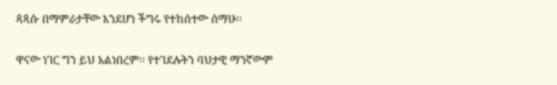ጳጳሱ በማምራታቸው እንደሆነ ችግሩ የተከሰተው ሰማሁ፡፡

ዋናው ነገር ግን ይህ አልነበረም፡፡ የተገደሉትን ባህታዊ ማንኛውም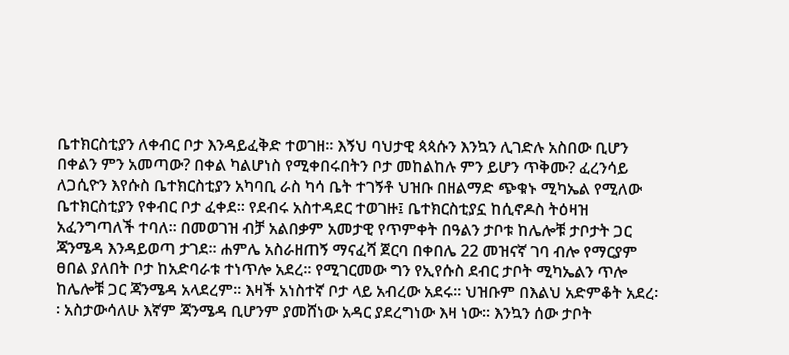ቤተክርስቲያን ለቀብር ቦታ እንዳይፈቅድ ተወገዘ፡፡ እኝህ ባህታዊ ጳጳሱን እንኳን ሊገድሉ አስበው ቢሆን በቀልን ምን አመጣው? በቀል ካልሆነስ የሚቀበሩበትን ቦታ መከልከሉ ምን ይሆን ጥቅሙ? ፈረንሳይ ለጋሲዮን እየሱስ ቤተክርስቲያን አካባቢ ራስ ካሳ ቤት ተገኝቶ ህዝቡ በዘልማድ ጭቁኑ ሚካኤል የሚለው ቤተክርስቲያን የቀብር ቦታ ፈቀደ፡፡ የደብሩ አስተዳደር ተወገዙ፤ ቤተክርስቲያኗ ከሲኖዶስ ትዕዛዝ አፈንግጣለች ተባለ፡፡ በመወገዝ ብቻ አልበቃም አመታዊ የጥምቀት በዓልን ታቦቱ ከሌሎቹ ታቦታት ጋር ጃንሜዳ እንዳይወጣ ታገደ፡፡ ሐምሌ አስራዘጠኝ ማናፈሻ ጀርባ በቀበሌ 22 መዝናኛ ገባ ብሎ የማርያም ፀበል ያለበት ቦታ ከአድባራቱ ተነጥሎ አደረ፡፡ የሚገርመው ግን የኢየሱስ ደብር ታቦት ሚካኤልን ጥሎ ከሌሎቹ ጋር ጃንሜዳ አላደረም፡፡ እዛች አነስተኛ ቦታ ላይ አብረው አደሩ፡፡ ህዝቡም በእልህ አድምቆት አደረ፡፡ አስታውሳለሁ እኛም ጃንሜዳ ቢሆንም ያመሸነው አዳር ያደረግነው እዛ ነው፡፡ እንኳን ሰው ታቦት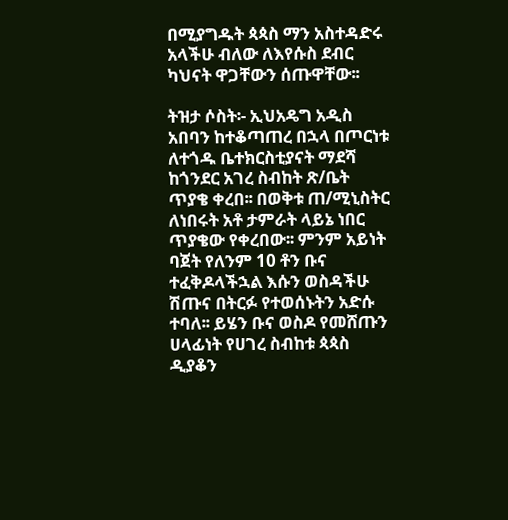በሚያግዱት ጳጳስ ማን አስተዳድሩ አላችሁ ብለው ለእየሱስ ደብር ካህናት ዋጋቸውን ሰጡዋቸው፡፡

ትዝታ ሶስት፡- ኢህአዴግ አዲስ አበባን ከተቆጣጠረ በኋላ በጦርነቱ ለተጎዱ ቤተክርስቲያናት ማደሻ ከጎንደር አገረ ስብከት ጽ/ቤት ጥያቄ ቀረበ፡፡ በወቅቱ ጠ/ሚኒስትር ለነበሩት አቶ ታምራት ላይኔ ነበር ጥያቄው የቀረበው፡፡ ምንም አይነት ባጀት የለንም 10 ቶን ቡና ተፈቅዶላችኋል እሱን ወስዳችሁ ሽጡና በትርፉ የተወሰኑትን አድሱ ተባለ፡፡ ይሄን ቡና ወስዶ የመሸጡን ሀላፊነት የሀገረ ስብከቱ ጳጳስ ዲያቆን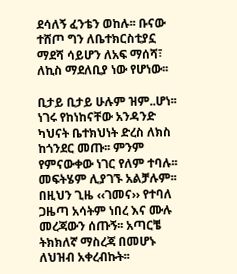ደሳለኝ ፈንቴን ወከሉ፡፡ ቡናው ተሸጦ ግን ለቤተክርስቲያኗ ማደሻ ሳይሆን ለአፍ ማሰሻ፣ ለኪስ ማደለቢያ ነው የሆነው፡፡

ቢታይ ቢታይ ሁሉም ዝም..ሆነ፡፡ ነገሩ የከነከናቸው አንዳንድ ካህናት ቤተክህነት ድረስ ለክስ ከጎንደር መጡ፡፡ ምንም የምናውቀው ነገር የለም ተባሉ፡፡ መፍትሄም ሊያገኙ አልቻሉም፡፡ በዚህን ጊዜ ‹‹ገመና›› የተባለ ጋዜጣ አሳትም ነበረ እና ሙሉ መረጃውን ሰጡኝ፡፡ አጣርቼ ትክክለኛ ማስረጃ በመሆኑ ለህዝብ አቀረብኩት፡፡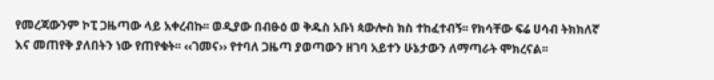የመረጃውንም ኮፒ ጋዜጣው ላይ አቀረብኩ፡፡ ወዲያው በብፁዕ ወ ቅዱስ አቡነ ጳውሎስ ክስ ተከፈተብኝ፡፡ የክሳቸው ፍሬ ሀሳብ ትክክለኛ እና መጠየቅ ያለበትን ነው የጠየቁት፡፡ ‹‹ገመና›› የተባለ ጋዜጣ ያወጣውን ዘገባ አይተን ሁኔታውን ለማጣራት ሞክረናል፡፡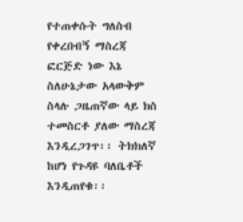የተጠቀሱት ግለስብ የቀረበብኝ ማስረጃ ፎርጅድ ነው እኔ ስለሁኔታው አላውቅም ስላሉ ጋዜጠኛው ላይ ክስ ተመስርቶ ያለው ማስረጃ እንዲረጋገጥ፡፡ ትክክለኛ ከሆነ የጉዳዩ ባለቤቶች እንዲጠየቁ፡፡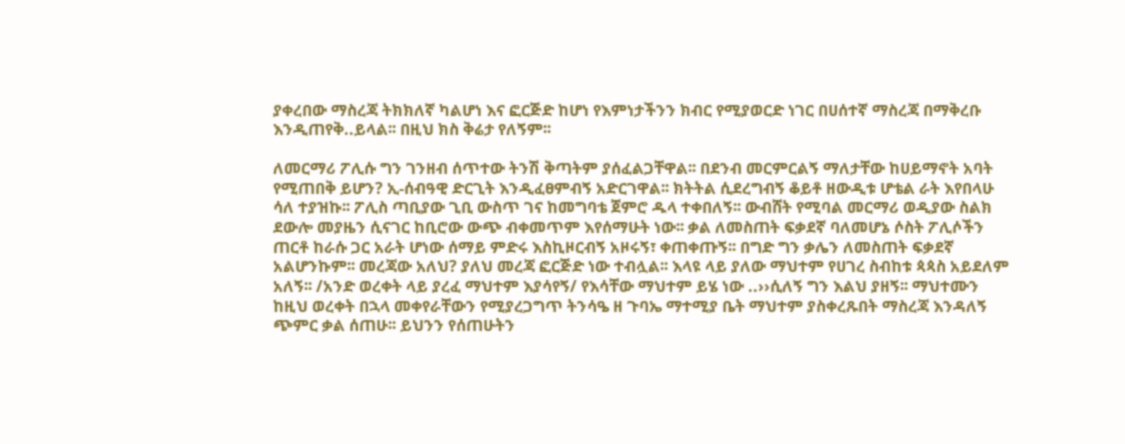ያቀረበው ማስረጃ ትክክለኛ ካልሆነ እና ፎርጅድ ከሆነ የእምነታችንን ክብር የሚያወርድ ነገር በሀሰተኛ ማስረጃ በማቅረቡ እንዲጠየቅ..ይላል፡፡ በዚህ ክስ ቅሬታ የለኝም፡፡

ለመርማሪ ፖሊሱ ግን ገንዘብ ሰጥተው ትንሽ ቅጣትም ያሰፈልጋቸዋል፡፡ በደንብ መርምርልኝ ማለታቸው ከሀይማኖት አባት የሚጠበቅ ይሆን? ኢ-ሰብዓዊ ድርጊት እንዲፈፀምብኝ አድርገዋል፡፡ ክትትል ሲደረግብኝ ቆይቶ ዘውዲቱ ሆቴል ራት እየበላሁ ሳለ ተያዝኩ፡፡ ፖሊስ ጣቢያው ጊቢ ውስጥ ገና ከመግባቴ ጀምሮ ዱላ ተቀበለኝ፡፡ ውብሸት የሚባል መርማሪ ወዲያው ስልክ ደውሎ መያዜን ሲናገር ከቢሮው ውጭ ብቀመጥም እየሰማሁት ነው፡፡ ቃል ለመስጠት ፍቃደኛ ባለመሆኔ ሶስት ፖሊሶችን ጠርቶ ከራሱ ጋር አራት ሆነው ሰማይ ምድሩ እስኪዞርብኝ አዞሩኝ፣ ቀጠቀጡኝ፡፡ በግድ ግን ቃሌን ለመስጠት ፍቃደኛ አልሆንኩም፡፡ መረጃው አለህ? ያለህ መረጃ ፎርጅድ ነው ተብሏል፡፡ እላዩ ላይ ያለው ማህተም የሀገረ ስብከቱ ጳጳስ አይደለም አለኝ፡፡ /አንድ ወረቀት ላይ ያረፈ ማህተም እያሳየኝ/ የእሳቸው ማህተም ይሄ ነው ..››ሲለኝ ግን እልህ ያዘኝ፡፡ ማህተሙን ከዚህ ወረቀት በኋላ መቀየራቸውን የሚያረጋግጥ ትንሳዔ ዘ ጉባኤ ማተሚያ ቤት ማህተም ያስቀረጹበት ማስረጃ እንዳለኝ ጭምር ቃል ሰጠሁ፡፡ ይህንን የሰጠሁትን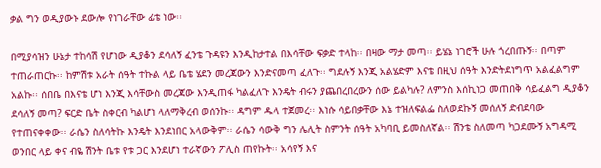ቃል ግን ወዲያውኑ ደውሎ የነገራቸው ፊቴ ነው፡፡

በሚያሳዝን ሁኔታ ተከሳሽ የሆነው ዲያቆን ደሳለኝ ፈንቴ ጉዳዩን እንዲከታተል በእሳቸው ፍቃድ ተላከ፡፡ በዛው ማታ መጣ፡፡ ይሄኔ ነገሮች ሁሉ ጎረበጡኝ፡፡ በጣም ተጠራጠርኩ፡፡ ከምሽቱ አራት ሰዓት ተኩል ላይ ቤቴ ሄደን መረጃውን እንድናመጣ ፈለጉ፡፡ ግደሉኝ እንጂ አልሄድም እናቴ በዚህ ሰዓት እንድትደነግጥ አልፈልግም አልኩ፡፡ ሰበቤ በእናቴ ሆነ እንጂ እሳቸውስ መረጃው እንዲጠፋ ካልፈለጉ እንዴት ብሩን ያጨበረበረውን ሰው ይልካሉ? ለምንስ እሰኪነጋ መጠበቅ ሳይፈልግ ዲያቆን ደሳለኝ መጣ? ፍርድ ቤት ስቀርብ ካልሆነ ላለማቅረብ ወሰንኩ፡፡ ዳግም ዱላ ተጀመረ፡፡ እነሱ ሳይበቃቸው እኔ ተዝለፍልፌ ስለወደኩኝ መሰለኝ ድብደባው የተጠናቀቀው፡፡ ራሴን ስለሳትኩ እንዴት እንደነበር አላውቅም፡፡ ራሴን ሳውቅ ግን ሌሊት ስምንት ሰዓት አካባቢ ይመስለኛል፡፡ ሽንቴ ስለመጣ ካጋደሙኝ አግዳሚ ወንበር ላይ ቀና ብዬ ሽንት ቤቱ የቱ ጋር እንደሆነ ተራኛውን ፖሊስ ጠየኩት፡፡ አሳየኝ እና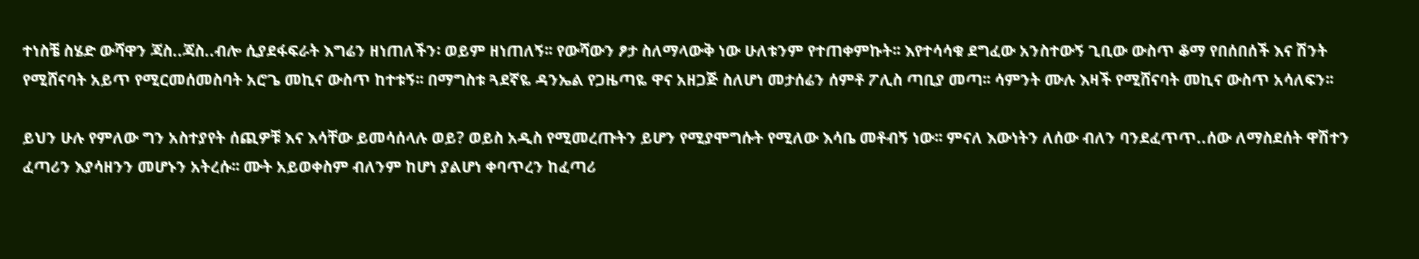ተነስቼ ስሄድ ውሻዋን ጃስ..ጃስ..ብሎ ሲያደፋፍራት እግሬን ዘነጠለችን፡ ወይም ዘነጠለኝ፡፡ የውሻውን ፆታ ስለማላውቅ ነው ሁለቱንም የተጠቀምኩት፡፡ እየተሳሳቁ ደግፈው አንስተውኝ ጊቢው ውስጥ ቆማ የበሰበሰች እና ሽንት የሚሸናባት አይጥ የሚርመሰመስባት አሮጌ መኪና ውስጥ ከተቱኝ፡፡ በማግስቱ ጓደኛዬ ዳንኤል የጋዜጣዬ ዋና አዘጋጅ ስለሆነ መታሰሬን ሰምቶ ፖሊስ ጣቢያ መጣ፡፡ ሳምንት ሙሉ እዛች የሚሸናባት መኪና ውስጥ አሳለፍን፡፡

ይህን ሁሉ የምለው ግን አስተያየት ሰጪዎቹ እና እሳቸው ይመሳሰላሉ ወይ? ወይስ አዲስ የሚመረጡትን ይሆን የሚያሞግሱት የሚለው እሳቤ መቶብኝ ነው፡፡ ምናለ እውነትን ለሰው ብለን ባንደፈጥጥ..ሰው ለማስደሰት ዋሽተን ፈጣሪን እያሳዘንን መሆኑን አትረሱ፡፡ ሙት አይወቀስም ብለንም ከሆነ ያልሆነ ቀባጥረን ከፈጣሪ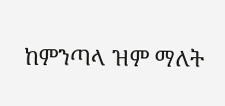ከምንጣላ ዝም ማለት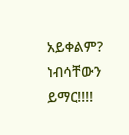አይቀልም?
ነብሳቸውን ይማር!!!!